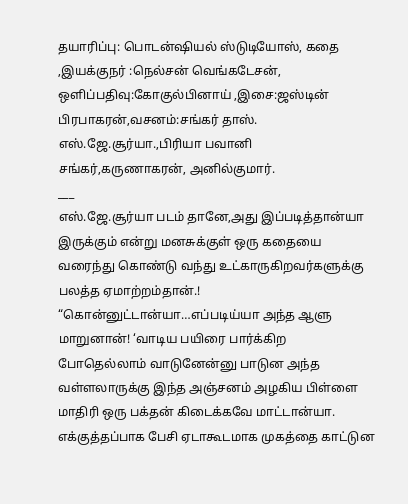தயாரிப்பு: பொடன்ஷியல் ஸ்டுடியோஸ், கதை ,இயக்குநர் :நெல்சன் வெங்கடேசன், ஒளிப்பதிவு:கோகுல்பினாய் ,இசை:ஜஸ்டின் பிரபாகரன்,வசனம்:சங்கர் தாஸ்.
எஸ்.ஜே.சூர்யா.,பிரியா பவானி சங்கர்,கருணாகரன், அனில்குமார்.
___
எஸ்.ஜே.சூர்யா படம் தானே,அது இப்படித்தான்யா இருக்கும் என்று மனசுக்குள் ஒரு கதையை வரைந்து கொண்டு வந்து உட்காருகிறவர்களுக்கு பலத்த ஏமாற்றம்தான்.!
“கொன்னுட்டான்யா…எப்படிய்யா அந்த ஆளு மாறுனான்! ‘வாடிய பயிரை பார்க்கிற போதெல்லாம் வாடுனேன்னு பாடுன அந்த வள்ளலாருக்கு இந்த அஞ்சனம் அழகிய பிள்ளை மாதிரி ஒரு பக்தன் கிடைக்கவே மாட்டான்யா. எக்குத்தப்பாக பேசி ஏடாகூடமாக முகத்தை காட்டுன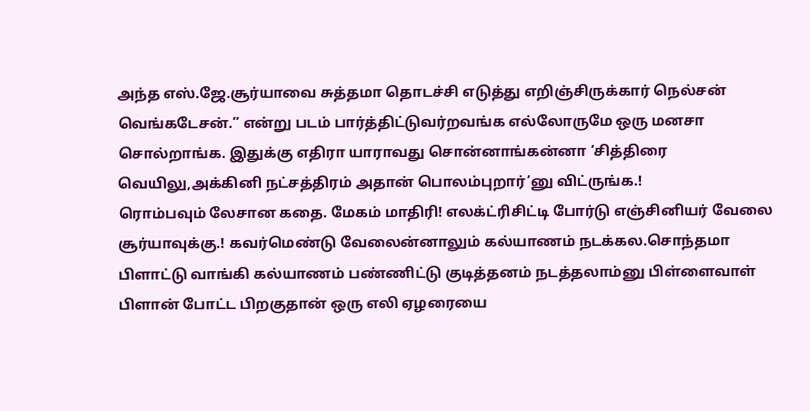அந்த எஸ்.ஜே.சூர்யாவை சுத்தமா தொடச்சி எடுத்து எறிஞ்சிருக்கார் நெல்சன் வெங்கடேசன்.” என்று படம் பார்த்திட்டுவர்றவங்க எல்லோருமே ஒரு மனசா சொல்றாங்க. இதுக்கு எதிரா யாராவது சொன்னாங்கன்னா ‘சித்திரை வெயிலு,அக்கினி நட்சத்திரம் அதான் பொலம்புறார்’னு விட்ருங்க.!
ரொம்பவும் லேசான கதை. மேகம் மாதிரி! எலக்ட்ரிசிட்டி போர்டு எஞ்சினியர் வேலை சூர்யாவுக்கு.! கவர்மெண்டு வேலைன்னாலும் கல்யாணம் நடக்கல.சொந்தமா பிளாட்டு வாங்கி கல்யாணம் பண்ணிட்டு குடித்தனம் நடத்தலாம்னு பிள்ளைவாள் பிளான் போட்ட பிறகுதான் ஒரு எலி ஏழரையை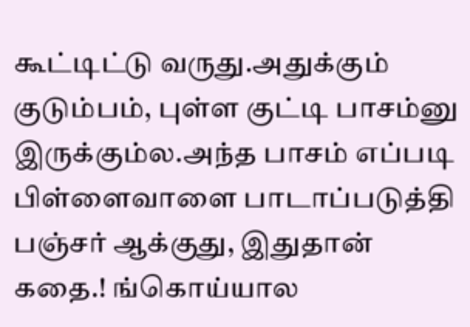கூட்டிட்டு வருது.அதுக்கும் குடும்பம், புள்ள குட்டி பாசம்னு இருக்கும்ல.அந்த பாசம் எப்படி பிள்ளைவாளை பாடாப்படுத்தி பஞ்சர் ஆக்குது, இதுதான் கதை.! ங்கொய்யால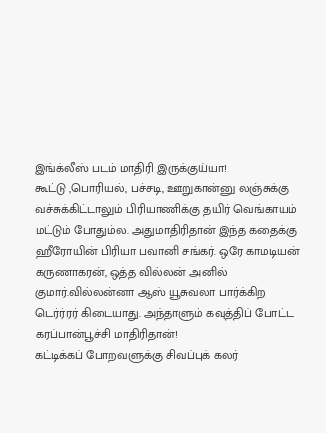இங்க்லீஸ் படம் மாதிரி இருக்குய்யா!
கூட்டு ,பொரியல், பச்சடி, ஊறுகான்னு லஞ்சுக்கு வச்சுக்கிட்டாலும் பிரியாணிக்கு தயிர் வெங்காயம் மட்டும் போதும்ல. அதுமாதிரிதான் இந்த கதைக்கு ஹீரோயின் பிரியா பவானி சங்கர். ஒரே காமடியன் கருணாகரன், ஒத்த வில்லன் அனில் குமார்.வில்லன்னா ஆஸ் யூசுவலா பார்க்கிற டெர்ர்ரர் கிடையாது. அந்தாளும் கவுத்திப் போட்ட கரப்பான்பூச்சி மாதிரிதான்!
கட்டிக்கப் போறவளுக்கு சிவப்புக் கலர்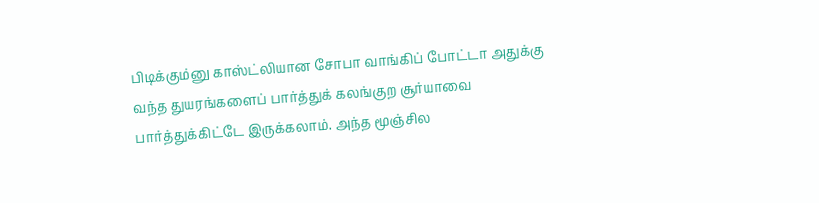பிடிக்கும்னு காஸ்ட்லியான சோபா வாங்கிப் போட்டா அதுக்கு வந்த துயரங்களைப் பார்த்துக் கலங்குற சூர்யாவை பார்த்துக்கிட்டே இருக்கலாம். அந்த மூஞ்சில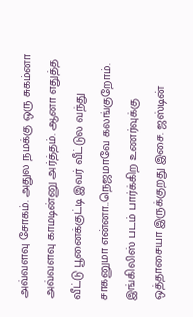அவ்வளவு சோகம். அதுல நமக்கு ஒரு சுகம்னா அவ்வளவு காமடின்னு அர்த்தம். ஆனா எதுத்த வீட்டு பூனைக்குட்டி இவர் வீட்டுல வந்து சாகனுமா என்னா..நெஜமாவே கலங்குறோம். இங்கிலிஸ் படம் பார்க்கிற உணர்வுக்கு ஒத்தாசையா இருக்குறது இசை. ஜஸ்டின்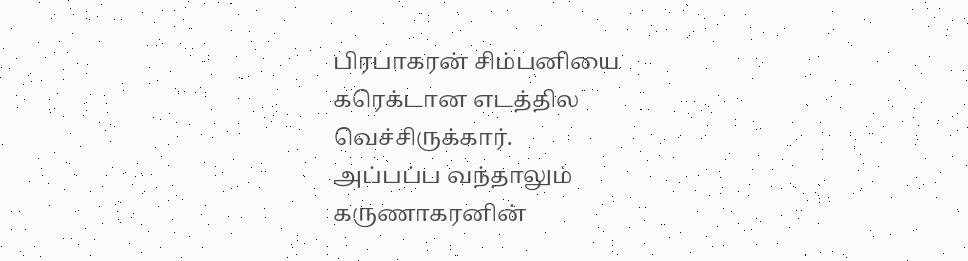பிரபாகரன் சிம்பனியை கரெக்டான எடத்தில வெச்சிருக்கார்.
அப்பப்ப வந்தாலும் கருணாகரனின்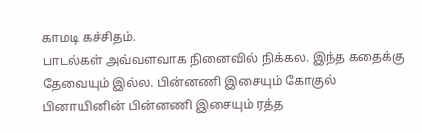காமடி கச்சிதம்.
பாடல்கள் அவ்வளவாக நினைவில் நிக்கல. இந்த கதைக்கு தேவையும் இல்ல. பின்னணி இசையும் கோகுல் பினாயினின் பின்னணி இசையும் ரத்த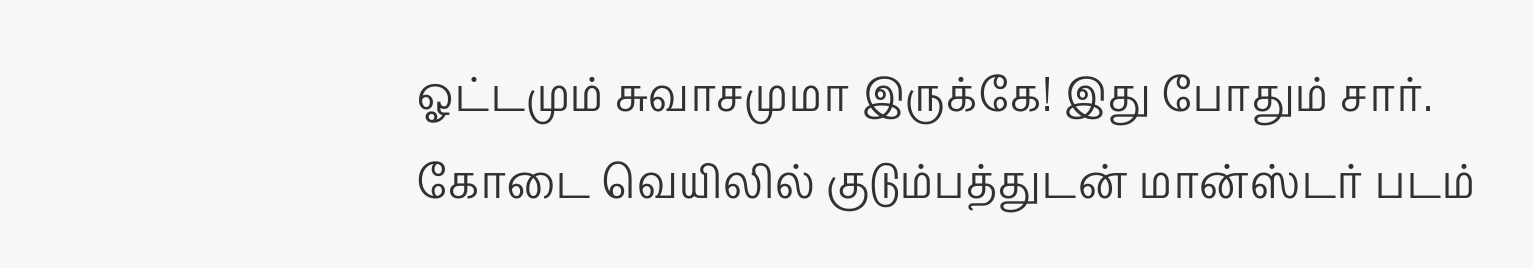ஓட்டமும் சுவாசமுமா இருக்கே! இது போதும் சார்.
கோடை வெயிலில் குடும்பத்துடன் மான்ஸ்டர் படம்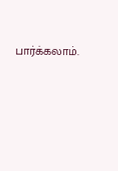பார்க்கலாம்.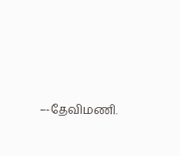–-தேவிமணி.